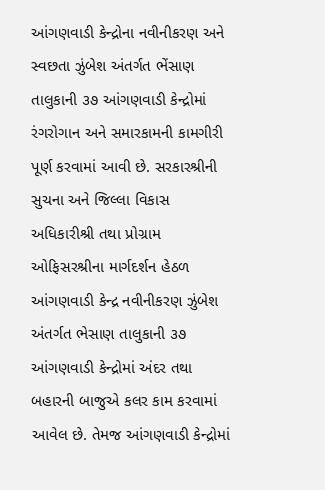આંગણવાડી કેન્દ્રોના નવીનીકરણ અને સ્વછતા ઝુંબેશ અંતર્ગત ભેંસાણ તાલુકાની ૩૭ આંગણવાડી કેન્દ્રોમાં રંગરોગાન અને સમારકામની કામગીરી પૂર્ણ કરવામાં આવી છે. સરકારશ્રીની સુચના અને જિલ્લા વિકાસ અધિકારીશ્રી તથા પ્રોગ્રામ ઓફિસરશ્રીના માર્ગદર્શન હેઠળ આંગણવાડી કેન્દ્ર નવીનીકરણ ઝુંબેશ અંતર્ગત ભેસાણ તાલુકાની ૩૭ આંગણવાડી કેન્દ્રોમાં અંદર તથા બહારની બાજુએ કલર કામ કરવામાં આવેલ છે. તેમજ આંગણવાડી કેન્દ્રોમાં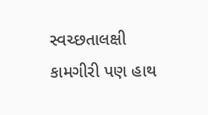સ્વચ્છતાલક્ષી કામગીરી પણ હાથ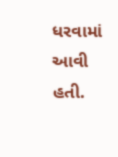ધરવામાં આવી હતી.